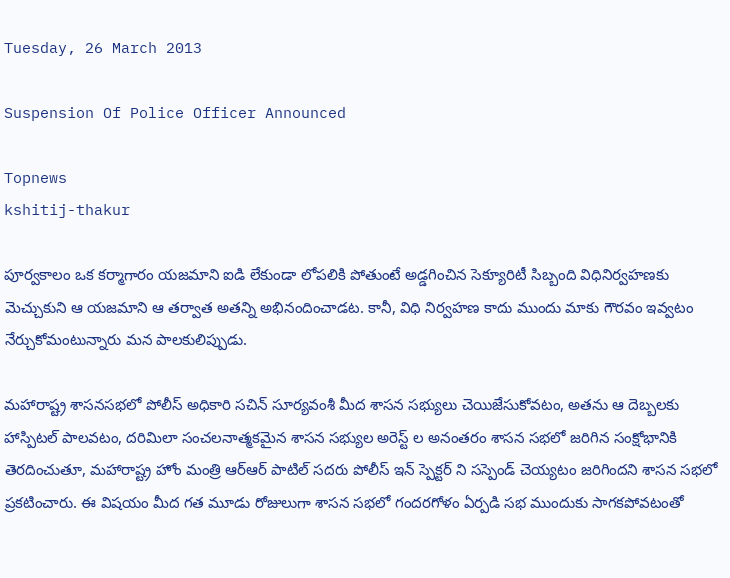Tuesday, 26 March 2013

Suspension Of Police Officer Announced

Topnews
kshitij-thakur

పూర్వకాలం ఒక కర్మాగారం యజమాని ఐడి లేకుండా లోపలికి పోతుంటే అడ్డగించిన సెక్యూరిటీ సిబ్బంది విధినిర్వహణకు మెచ్చుకుని ఆ యజమాని ఆ తర్వాత అతన్ని అభినందించాడట. కానీ, విధి నిర్వహణ కాదు ముందు మాకు గౌరవం ఇవ్వటం నేర్చుకోమంటున్నారు మన పాలకులిప్పుడు.

మహారాష్ట్ర శాసనసభలో పోలీస్ అధికారి సచిన్ సూర్యవంశీ మీద శాసన సభ్యులు చెయిజేసుకోవటం, అతను ఆ దెబ్బలకు హాస్పిటల్ పాలవటం, దరిమిలా సంచలనాత్మకమైన శాసన సభ్యుల అరెస్ట్ ల అనంతరం శాసన సభలో జరిగిన సంక్షోభానికి తెరదించుతూ, మహారాష్ట్ర హోం మంత్రి ఆర్ఆర్ పాటిల్ సదరు పోలీస్ ఇన్ స్పెక్టర్ ని సస్పెండ్ చెయ్యటం జరిగిందని శాసన సభలో ప్రకటించారు. ఈ విషయం మీద గత మూడు రోజులుగా శాసన సభలో గందరగోళం ఏర్పడి సభ ముందుకు సాగకపోవటంతో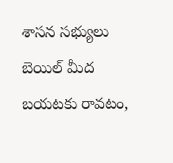శాసన సభ్యులు బెయిల్ మీద బయటకు రావటం,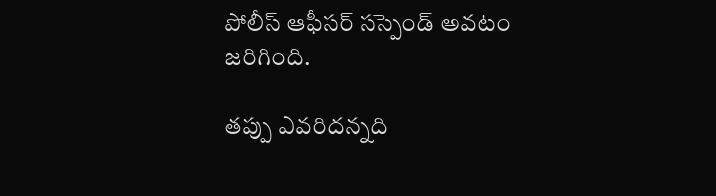పోలీస్ ఆఫీసర్ సస్పెండ్ అవటం జరిగింది.

తప్పు ఎవరిదన్నది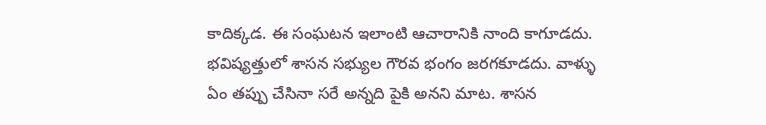కాదిక్కడ. ఈ సంఘటన ఇలాంటి ఆచారానికి నాంది కాగూడదు. భవిష్యత్తులో శాసన సభ్యుల గౌరవ భంగం జరగకూడదు. వాళ్ళు ఏం తప్పు చేసినా సరే అన్నది పైకి అనని మాట. శాసన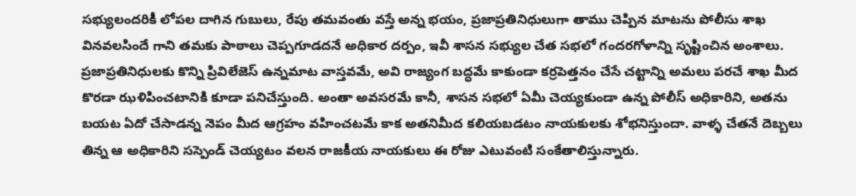సభ్యులందరికీ లోపల దాగిన గుబులు, రేపు తమవంతు వస్తే అన్న భయం, ప్రజాప్రతినిధులుగా తాము చెప్పిన మాటను పోలీసు శాఖ వినవలసిందే గాని తమకు పాఠాలు చెప్పగూడదనే అధికార దర్పం, ఇవీ శాసన సభ్యుల చేత సభలో గందరగోళాన్ని సృష్టించిన అంశాలు. ప్రజాప్రతినిధులకు కొన్ని ప్రివిలేజెస్ ఉన్నమాట వాస్తవమే, అవి రాజ్యంగ బద్ధమే కాకుండా కర్రపెత్తనం చేసే చట్టాన్ని అమలు పరచే శాఖ మీద కొరడా ఝళిపించటానికి కూడా పనిచేస్తుంది. అంతా అవసరమే కానీ, శాసన సభలో ఏమీ చెయ్యకుండా ఉన్న పోలీస్ అధికారిని, అతను బయట ఏదో చేసాడన్న నెపం మీద ఆగ్రహం వహించటమే కాక అతనిమీద కలియబడటం నాయకులకు శోభనిస్తుందా. వాళ్ళ చేతనే దెబ్బలు తిన్న ఆ అధికారిని సస్పెండ్ చెయ్యటం వలన రాజకీయ నాయకులు ఈ రోజు ఎటువంటి సంకేతాలిస్తున్నారు.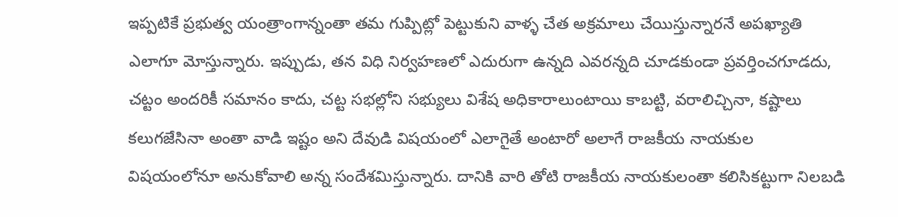ఇప్పటికే ప్రభుత్వ యంత్రాంగాన్నంతా తమ గుప్పిట్లో పెట్టుకుని వాళ్ళ చేత అక్రమాలు చేయిస్తున్నారనే అపఖ్యాతి ఎలాగూ మోస్తున్నారు. ఇప్పుడు, తన విధి నిర్వహణలో ఎదురుగా ఉన్నది ఎవరన్నది చూడకుండా ప్రవర్తించగూడదు, చట్టం అందరికీ సమానం కాదు, చట్ట సభల్లోని సభ్యులు విశేష అధికారాలుంటాయి కాబట్టి, వరాలిచ్చినా, కష్టాలు కలుగజేసినా అంతా వాడి ఇష్టం అని దేవుడి విషయంలో ఎలాగైతే అంటారో అలాగే రాజకీయ నాయకుల విషయంలోనూ అనుకోవాలి అన్న సందేశమిస్తున్నారు. దానికి వారి తోటి రాజకీయ నాయకులంతా కలిసికట్టుగా నిలబడి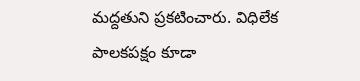మద్దతుని ప్రకటించారు. విధిలేక పాలకపక్షం కూడా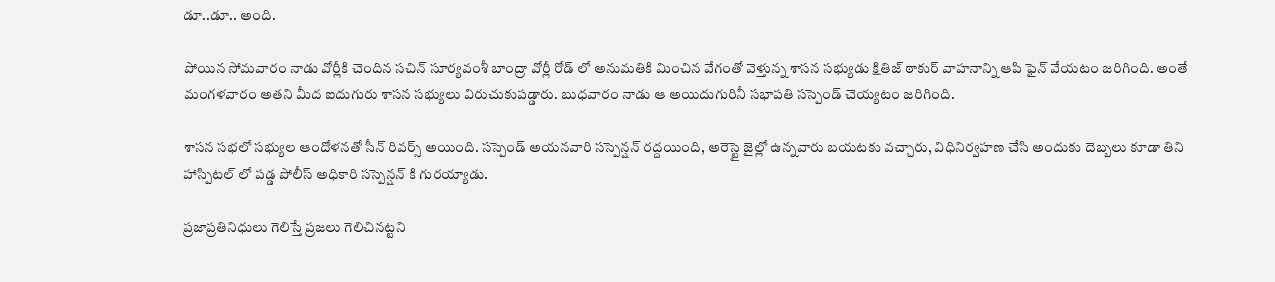డూ..డూ.. అంది.

పోయిన సోమవారం నాడు వోర్లీకి చెందిన సచిన్ సూర్యవంశీ బాంద్రా వోర్లీ రోడ్ లో అనుమతికి మించిన వేగంతో వెళ్తున్న శాసన సభ్యుడు క్షితిజ్ ఠాకుర్ వాహనాన్ని ఆపి ఫైన్ వేయటం జరిగింది. అంతే మంగళవారం అతని మీద ఐదుగురు శాసన సభ్యులు విరుచుకుపడ్డారు. బుధవారం నాడు ఆ అయిదుగురినీ సభాపతి సస్పెండ్ చెయ్యటం జరిగింది.

శాసన సభలో సభ్యుల ఆందోళనతో సీన్ రివర్స్ అయింది. సస్పెండ్ అయనవారి సస్పెన్షన్ రద్దయింది, అరెస్టై జైల్లో ఉన్నవారు బయటకు వచ్చారు, విధినిర్వహణ చేసి అందుకు దెబ్బలు కూడా తిని హాస్పిటల్ లో పడ్డ పోలీస్ అధికారి సస్పెన్షన్ కి గురయ్యాడు.

ప్రజాప్రతినిధులు గెలిస్తే ప్రజలు గెలిచినట్టని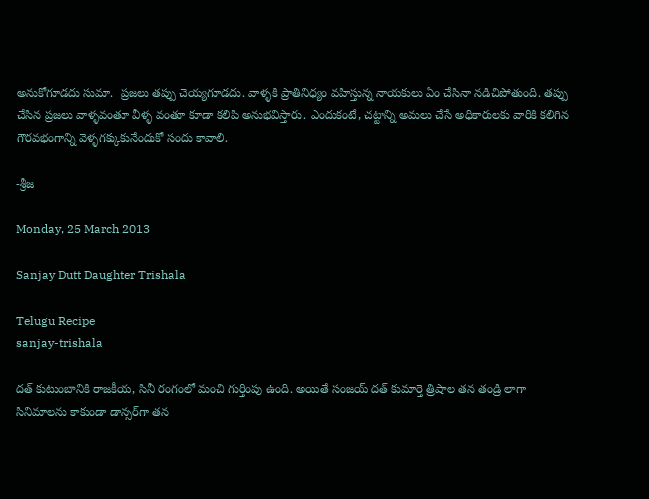అనుకోగూడదు సుమా.  ప్రజలు తప్పు చెయ్యగూడదు. వాళ్ళకి ప్రాతినిధ్యం వహిస్తున్న నాయకులు ఏం చేసినా నడిచిపోతుంది. తప్పు చేసిన ప్రజలు వాళ్ళవంతూ వీళ్ళ వంతూ కూడా కలిపి అనుభవిస్తారు. ఎందుకంటే, చట్టాన్ని అమలు చేసే అధికారులకు వారికి కలిగిన గౌరవభంగాన్ని వెళ్ళగక్కుకునేందుకో సందు కావాలి.

-శ్రీజ

Monday, 25 March 2013

Sanjay Dutt Daughter Trishala

Telugu Recipe
sanjay-trishala

దత్‌ కుటుంబానికి రాజకీయ, సినీ రంగంలో మంచి గుర్తింపు ఉంది. అయితే సంజయ్‌ దత్‌ కుమార్తె త్రిషాల తన తండ్రి లాగా సినిమాలను కాకుండా డాన్సర్‌గా తన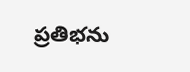ప్రతిభను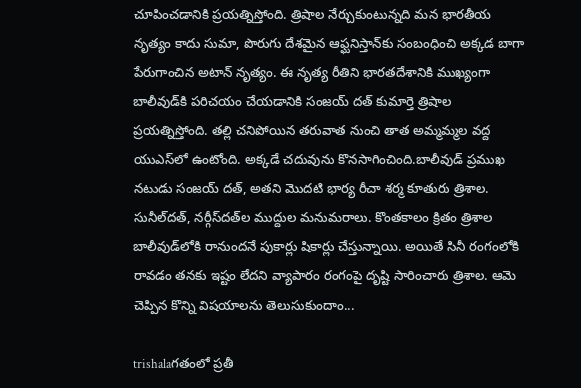చూపించడానికి ప్రయత్నిస్తోంది. త్రిషాల నేర్చుకుంటున్నది మన భారతీయ నృత్యం కాదు సుమా, పొరుగు దేశమైన ఆఫ్ఘనిస్తాన్‌కు సంబంధించి అక్కడ బాగా పేరుగాంచిన అటాన్‌ నృత్యం. ఈ నృత్య రీతిని భారతదేశానికి ముఖ్యంగా బాలీవుడ్‌కి పరిచయం చేయడానికి సంజయ్‌ దత్‌ కుమార్తె త్రిషాల ప్రయత్నిస్తోంది. తల్లి చనిపోయిన తరువాత నుంచి తాత అమ్మమ్మల వద్ద యుఎస్‌లో ఉంటోంది. అక్కడే చదువును కొనసాగించింది.బాలీవుడ్‌ ప్రముఖ నటుడు సంజయ్‌ దత్‌, అతని మొదటి భార్య రీచా శర్మ కూతురు త్రిశాల. సునీల్‌దత్‌, నర్గీస్‌దత్‌ల ముద్దుల మనుమరాలు. కొంతకాలం క్రితం త్రిశాల బాలీవుడ్‌లోకి రానుందనే పుకార్లు షికార్లు చేస్తున్నాయి. అయితే సినీ రంగంలోకి రావడం తనకు ఇష్టం లేదని వ్యాపారం రంగంపై దృష్టి సారించారు త్రిశాల. ఆమె చెప్పిన కొన్ని విషయాలను తెలుసుకుందాం...

trishalaగతంలో ప్రతీ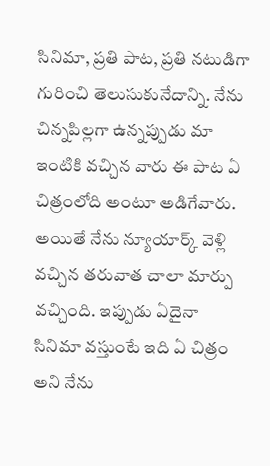సినిమా, ప్రతి పాట, ప్రతి నటుడిగా గురించి తెలుసుకునేదాన్ని. నేను చిన్నపిల్లగా ఉన్నప్పుడు మా ఇంటికి వచ్చిన వారు ఈ పాట ఏ చిత్రంలోది అంటూ అడిగేవారు. అయితే నేను న్యూయార్క్‌ వెళ్లి వచ్చిన తరువాత చాలా మార్పు వచ్చింది. ఇప్పుడు ఏదైనా సినిమా వస్తుంటే ఇది ఏ చిత్రం అని నేను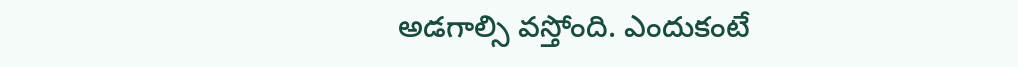అడగాల్సి వస్తోంది. ఎందుకంటే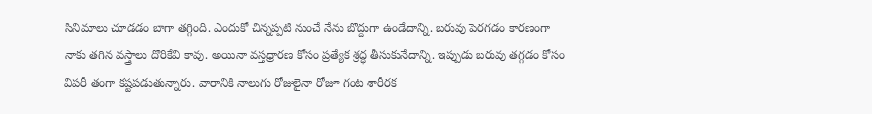సినిమాలు చూడడం బాగా తగ్గింది. ఎందుకో చిన్నప్పటి నుంచే నేను బొద్దుగా ఉండేదాన్ని. బరువు పెరగడం కారణంగా నాకు తగిన వస్త్రాలు దొరికేవి కావు. అయినా వస్తధ్రారణ కోసం ప్రత్యేక శ్రద్ధ తీసుకునేదాన్ని. ఇప్పుడు బరువు తగ్గడం కోసం విపరీ తంగా కష్టపడుతున్నారు. వారానికి నాలుగు రోజులైనా రోజూ గంట శారీరక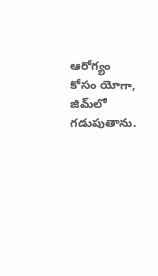ఆరోగ్యం కోసం యోగా, జిమ్‌లో గడుపుతాను.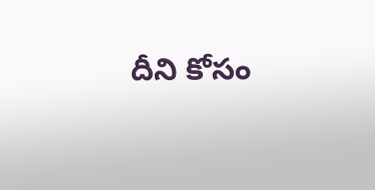దీని కోసం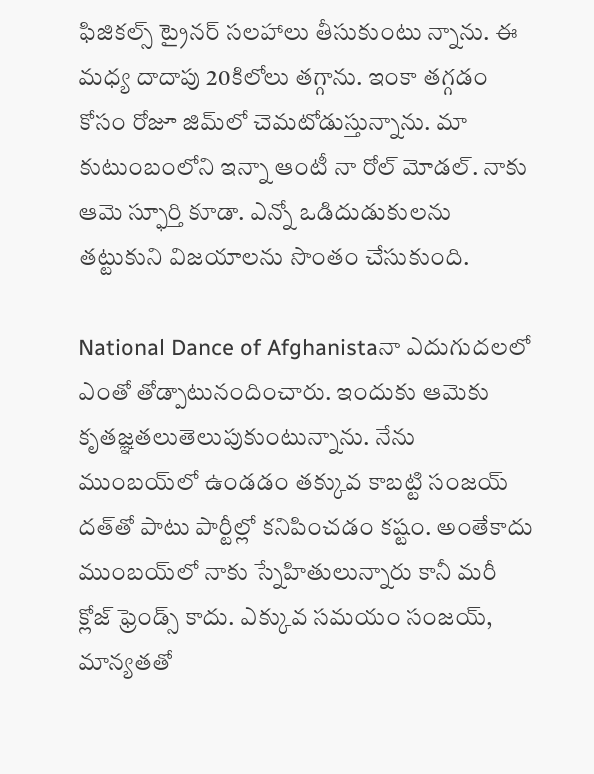ఫిజికల్స్‌ ట్రైనర్‌ సలహాలు తీసుకుంటు న్నాను. ఈ మధ్య దాదాపు 20కిలోలు తగ్గాను. ఇంకా తగ్గడం కోసం రోజూ జిమ్‌లో చెమటోడుస్తున్నాను. మా కుటుంబంలోని ఇన్నా ఆంటీ నా రోల్‌ మోడల్‌. నాకు ఆమె స్ఫూర్తి కూడా. ఎన్నో ఒడిదుడుకులను తట్టుకుని విజయాలను సొంతం చేసుకుంది.

National Dance of Afghanistaనా ఎదుగుదలలో ఎంతో తోడ్పాటునందించారు. ఇందుకు ఆమెకు కృతజ్ఞతలుతెలుపుకుంటున్నాను. నేను ముంబయ్‌లో ఉండడం తక్కువ కాబట్టి సంజయ్‌ దత్‌తో పాటు పార్టీల్లో కనిపించడం కష్టం. అంతేకాదు ముంబయ్‌లో నాకు స్నేహితులున్నారు కానీ మరీ క్లోజ్‌ ఫ్రెండ్స్‌ కాదు. ఎక్కువ సమయం సంజయ్‌, మాన్యతతో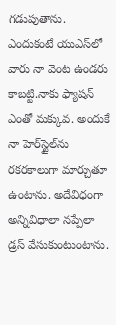గడుపుతాను. ఎందుకంటే యుఎస్‌లో వారు నా వెంట ఉండరు కాబట్టి.నాకు ఫ్యాషన్‌ ఎంతో మక్కువ. అందుకే నా హెర్‌స్టైల్‌ను రకరకాలుగా మార్చుతూ ఉంటాను. అదేవిధంగా అన్నివిధాలా నప్పేలా డ్రస్‌ వేసుకుంటుంటాను.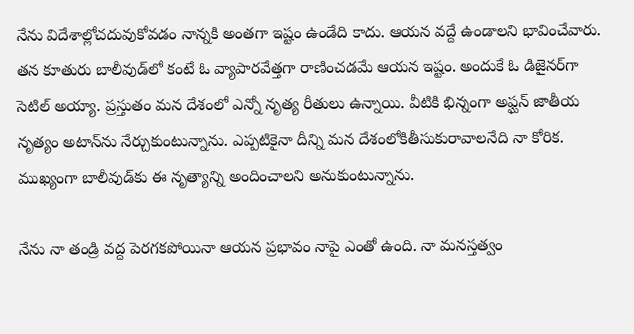నేను విదేశాల్లోచదువుకోవడం నాన్నకి అంతగా ఇష్టం ఉండేది కాదు. ఆయన వద్దే ఉండాలని భావించేవారు. తన కూతురు బాలీవుడ్‌లో కంటే ఓ వ్యాపారవేత్తగా రాణించడమే ఆయన ఇష్టం. అందుకే ఓ డిజైనర్‌గా సెటిల్‌ అయ్యా. ప్రస్తుతం మన దేశంలో ఎన్నో నృత్య రీతులు ఉన్నాయి. వీటికి భిన్నంగా అఫ్ఘన్‌ జాతీయ నృత్యం అటాన్‌ను నేర్చుకుంటున్నాను. ఎప్పటికైనా దీన్ని మన దేశంలోకితీసుకురావాలనేది నా కోరిక. ముఖ్యంగా బాలీవుడ్‌కు ఈ నృత్యాన్ని అందించాలని అనుకుంటున్నాను.

నేను నా తండ్రి వద్ద పెరగకపోయినా ఆయన ప్రభావం నాపై ఎంతో ఉంది. నా మనస్తత్వం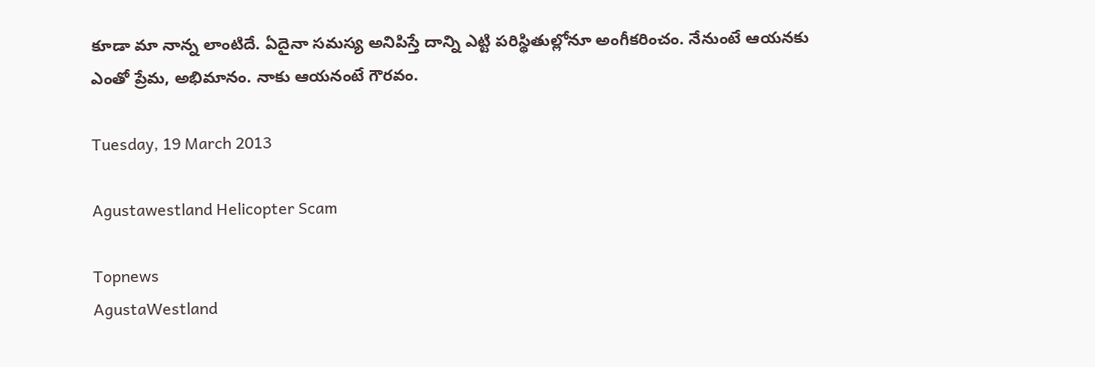కూడా మా నాన్న లాంటిదే. ఏదైనా సమస్య అనిపిస్తే దాన్ని ఎట్టి పరిస్థితుల్లోనూ అంగీకరించం. నేనుంటే ఆయనకు ఎంతో ప్రేమ, అభిమానం. నాకు ఆయనంటే గౌరవం.

Tuesday, 19 March 2013

Agustawestland Helicopter Scam

Topnews
AgustaWestland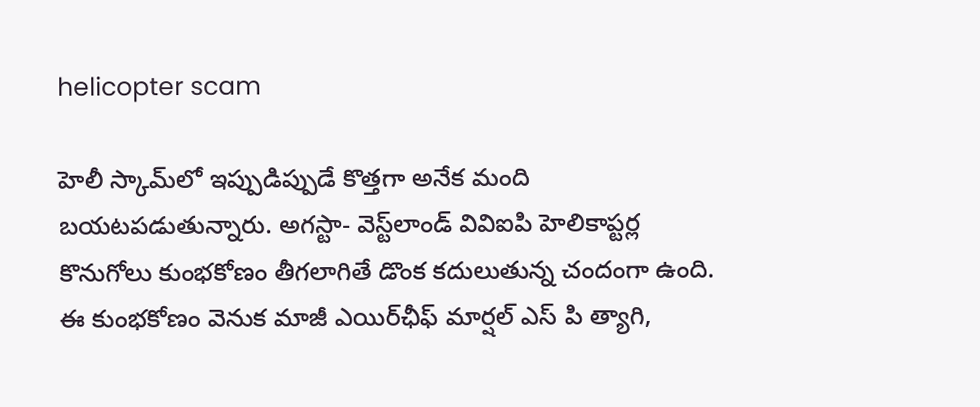helicopter scam

హెలీ స్కామ్‌లో ఇప్పుడిప్పుడే కొత్తగా అనేక మంది బయటపడుతున్నారు. అగస్టా- వెస్ట్‌లాండ్‌ వివిఐపి హెలికాప్టర్ల కొనుగోలు కుంభకోణం తీగలాగితే డొంక కదులుతున్న చందంగా ఉంది. ఈ కుంభకోణం వెనుక మాజీ ఎయిర్‌ఛీఫ్‌ మార్షల్‌ ఎస్‌ పి త్యాగి,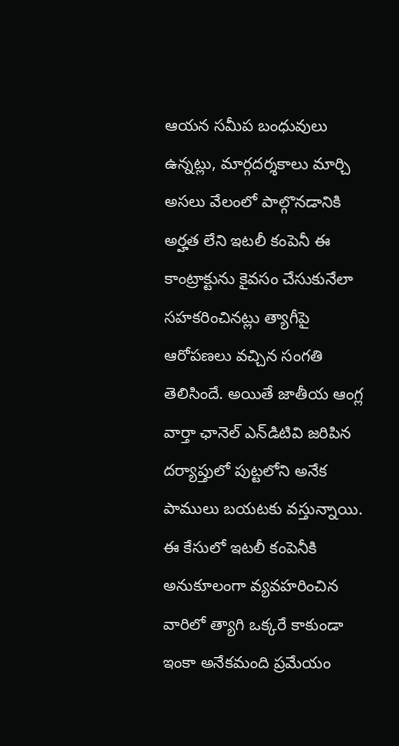ఆయన సమీప బంధువులు ఉన్నట్లు, మార్గదర్శకాలు మార్చి అసలు వేలంలో పాల్గొనడానికి అర్హత లేని ఇటలీ కంపెనీ ఈ కాంట్రాక్టును కైవసం చేసుకునేలా సహకరించినట్లు త్యాగీపై ఆరోపణలు వచ్చిన సంగతి తెలిసిందే. అయితే జాతీయ ఆంగ్ల వార్తా ఛానెల్‌ ఎన్‌డిటివి జరిపిన దర్యాప్తులో పుట్టలోని అనేక పాములు బయటకు వస్తున్నాయి. ఈ కేసులో ఇటలీ కంపెనీకి అనుకూలంగా వ్యవహరించిన వారిలో త్యాగి ఒక్కరే కాకుండా ఇంకా అనేకమంది ప్రమేయం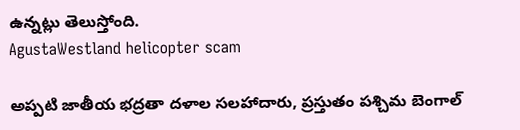ఉన్నట్లు తెలుస్తోంది.
AgustaWestland helicopter scam

అప్పటి జాతీయ భద్రతా దళాల సలహాదారు, ప్రస్తుతం పశ్చిమ బెంగాల్‌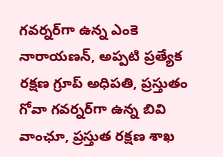గవర్నర్‌గా ఉన్న ఎంకె నారాయణన్‌, అప్పటి ప్రత్యేక రక్షణ గ్రూప్‌ అధిపతి, ప్రస్తుతం గోవా గవర్నర్‌గా ఉన్న బివి వాంఛూ, ప్రస్తుత రక్షణ శాఖ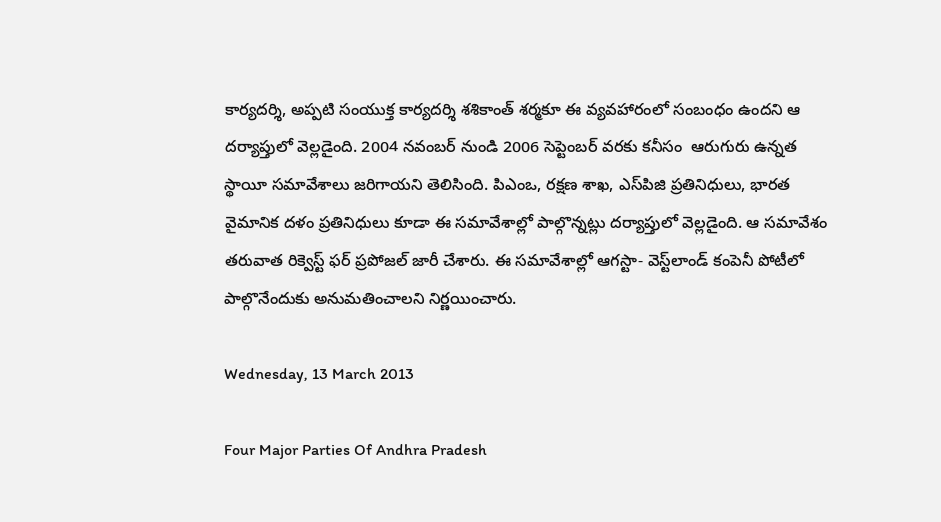కార్యదర్శి, అప్పటి సంయుక్త కార్యదర్శి శశికాంత్‌ శర్మకూ ఈ వ్యవహారంలో సంబంధం ఉందని ఆ దర్యాప్తులో వెల్లడైంది. 2004 నవంబర్‌ నుండి 2006 సెప్టెంబర్‌ వరకు కనీసం  ఆరుగురు ఉన్నత స్థాయీ సమావేశాలు జరిగాయని తెలిసింది. పిఎంఒ, రక్షణ శాఖ, ఎస్‌పిజి ప్రతినిధులు, భారత వైమానిక దళం ప్రతినిధులు కూడా ఈ సమావేశాల్లో పాల్గొన్నట్లు దర్యాప్తులో వెల్లడైంది. ఆ సమావేశం తరువాత రిక్వెస్ట్‌ ఫర్‌ ప్రపోజల్‌ జారీ చేశారు. ఈ సమావేశాల్లో ఆగస్టా- వెస్ట్‌లాండ్‌ కంపెనీ పోటీలో పాల్గొనేందుకు అనుమతించాలని నిర్ణయించారు.

Wednesday, 13 March 2013

Four Major Parties Of Andhra Pradesh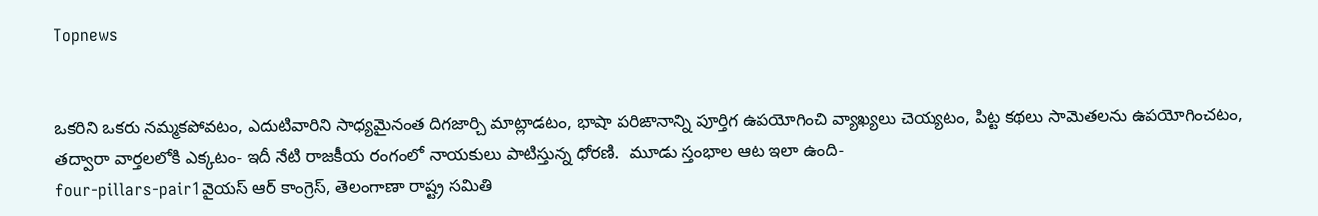Topnews


ఒకరిని ఒకరు నమ్మకపోవటం, ఎదుటివారిని సాధ్యమైనంత దిగజార్చి మాట్లాడటం, భాషా పరిఙానాన్ని పూర్తిగ ఉపయోగించి వ్యాఖ్యలు చెయ్యటం, పిట్ట కథలు సామెతలను ఉపయోగించటం, తద్వారా వార్తలలోకి ఎక్కటం- ఇదీ నేటి రాజకీయ రంగంలో నాయకులు పాటిస్తున్న ధోరణి.  మూడు స్తంభాల ఆట ఇలా ఉంది-
four-pillars-pair1వైయస్ ఆర్ కాంగ్రెస్, తెలంగాణా రాష్ట్ర సమితి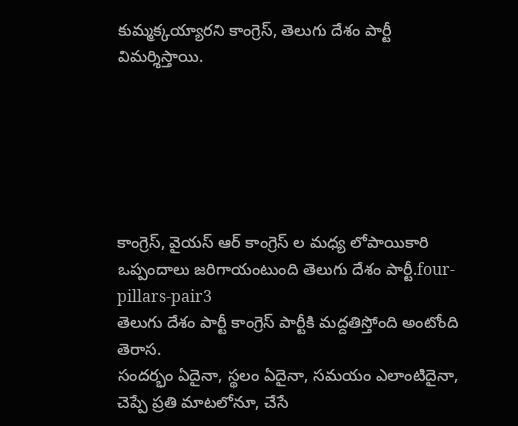కుమ్మక్కయ్యారని కాంగ్రెస్, తెలుగు దేశం పార్టీ విమర్శిస్తాయి.






కాంగ్రెస్, వైయస్ ఆర్ కాంగ్రెస్ ల మధ్య లోపాయికారి ఒప్పందాలు జరిగాయంటుంది తెలుగు దేశం పార్టీ.four-pillars-pair3
తెలుగు దేశం పార్టీ కాంగ్రెస్ పార్టీకి మద్దతిస్తోంది అంటోంది తెరాస.
సందర్భం ఏదైనా, స్థలం ఏదైనా, సమయం ఎలాంటిదైనా, చెప్పే ప్రతి మాటలోనూ, చేసే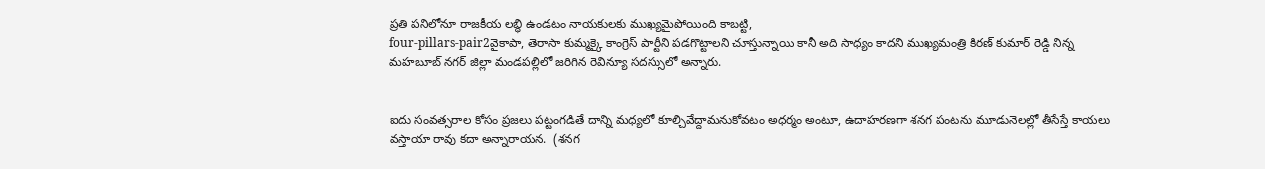ప్రతి పనిలోనూ రాజకీయ లబ్ధి ఉండటం నాయకులకు ముఖ్యమైపోయింది కాబట్టి,
four-pillars-pair2వైకాపా, తెరాసా కుమ్మక్కై కాంగ్రెస్ పార్టీని పడగొట్టాలని చూస్తున్నాయి కానీ అది సాధ్యం కాదని ముఖ్యమంత్రి కిరణ్ కుమార్ రెడ్డి నిన్న మహబూబ్ నగర్ జిల్లా మండపల్లిలో జరిగిన రెవిన్యూ సదస్సులో అన్నారు.


ఐదు సంవత్సరాల కోసం ప్రజలు పట్టంగడితే దాన్ని మధ్యలో కూల్చివేద్దామనుకోవటం అధర్మం అంటూ, ఉదాహరణగా శనగ పంటను మూడునెలల్లో తీసేస్తే కాయలు వస్తాయా రావు కదా అన్నారాయన.  (శనగ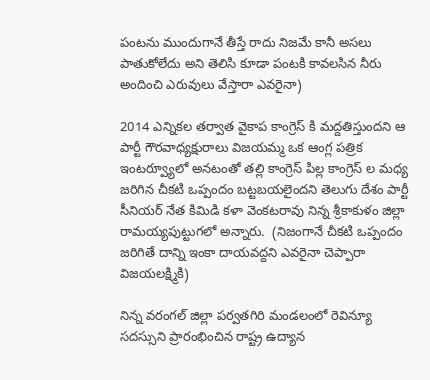పంటను ముందుగానే తీస్తే రాదు నిజమే కానీ అసలు పాతుకోలేదు అని తెలిసి కూడా పంటకి కావలసిన నీరు అందించి ఎరువులు వేస్తారా ఎవరైనా)

2014 ఎన్నికల తర్వాత వైకాప కాంగ్రెస్ కి మద్దతిస్తుందని ఆ పార్టీ గౌరవాధ్యక్షురాలు విజయమ్మ ఒక ఆంగ్ల పత్రిక ఇంటర్వ్యూలో అనటంతో తల్లి కాంగ్రెస్ పిల్ల కాంగ్రెస్ ల మధ్య జరిగిన చీకటి ఒప్పందం బట్టబయలైందని తెలుగు దేశం పార్టీ సీనియర్ నేత కిమిడి కళా వెంకటరావు నిన్న శ్రీకాకుళం జిల్లా రామయ్యపుట్టుగలో అన్నారు.  (నిజంగానే చీకటి ఒప్పందం జరిగితే దాన్ని ఇంకా దాయవద్దని ఎవరైనా చెప్పారా విజయలక్ష్మికి)

నిన్న వరంగల్ జిల్లా పర్వతగిరి మండలంలో రెవిన్యూ సదస్సుని ప్రారంభించిన రాష్ట్ర ఉద్యాన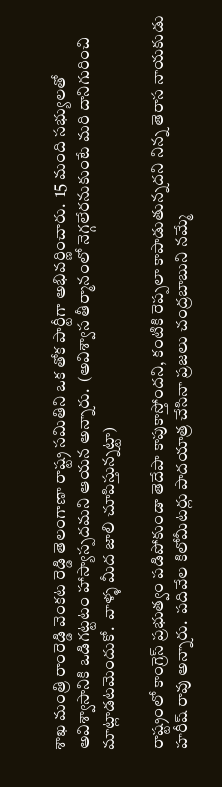శాఖ మంత్రి రాంరెడ్డి వెంకట రెడ్డి తెలంగాణా రాష్ట్ర సమితిని ఒక తోక పార్టీగా అభివర్ణించారు.  15 మంది సభ్యులతో అవిశ్వాసానికి ఒడిగట్టటం హాస్యాస్పదమని ఆయన అన్నారు.  (అవిశ్వాస తీర్మానంలో నెగ్గలేరనుకుంటే మరి దానిగురించి మాట్లాడటమెందుకో.  వాళ్ళ మీద జాలి చూపిస్తున్నట్టా)

రాష్ట్రంలో కాంగ్రెస్ ప్రభుత్వం పడిపోకుండా తెదేపా కాపుకాస్తోందని, కంటికి రెప్పలా కాపాడుతున్నదని నిన్న తెరాస నాయకుడు హరీష్ రావు అన్నారు.  పదివేల కిలోమీటర్లు పాదయాత్ర చేసినా ప్రజలు చంద్రబాబుని నమ్మే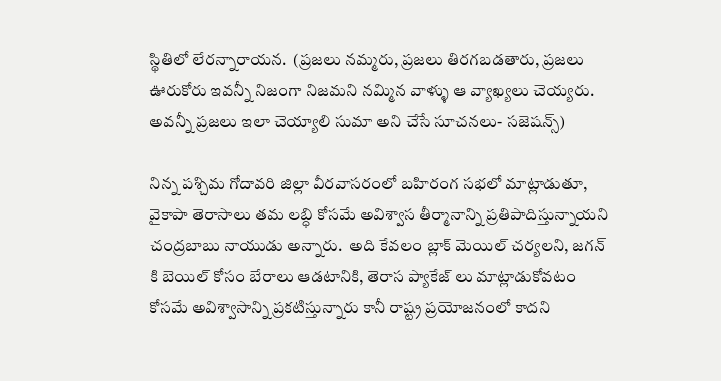స్థితిలో లేరన్నారాయన.  (ప్రజలు నమ్మరు, ప్రజలు తిరగబడతారు, ప్రజలు ఊరుకోరు ఇవన్నీ నిజంగా నిజమని నమ్మిన వాళ్ళు ఆ వ్యాఖ్యలు చెయ్యరు.  అవన్నీ ప్రజలు ఇలా చెయ్యాలి సుమా అని చేసే సూచనలు- సజెషన్స్)

నిన్న పశ్చిమ గోదావరి జిల్లా వీరవాసరంలో బహిరంగ సభలో మాట్లాడుతూ, వైకాపా తెరాసాలు తమ లబ్ధి కోసమే అవిశ్వాస తీర్మానాన్ని ప్రతిపాదిస్తున్నాయని చంద్రబాబు నాయుడు అన్నారు.  అది కేవలం బ్లాక్ మెయిల్ చర్యలని, జగన్ కి బెయిల్ కోసం బేరాలు ఆడటానికి, తెరాస ప్యాకేజ్ లు మాట్లాడుకోవటం కోసమే అవిశ్వాసాన్ని ప్రకటిస్తున్నారు కానీ రాష్ట్ర ప్రయోజనంలో కాదని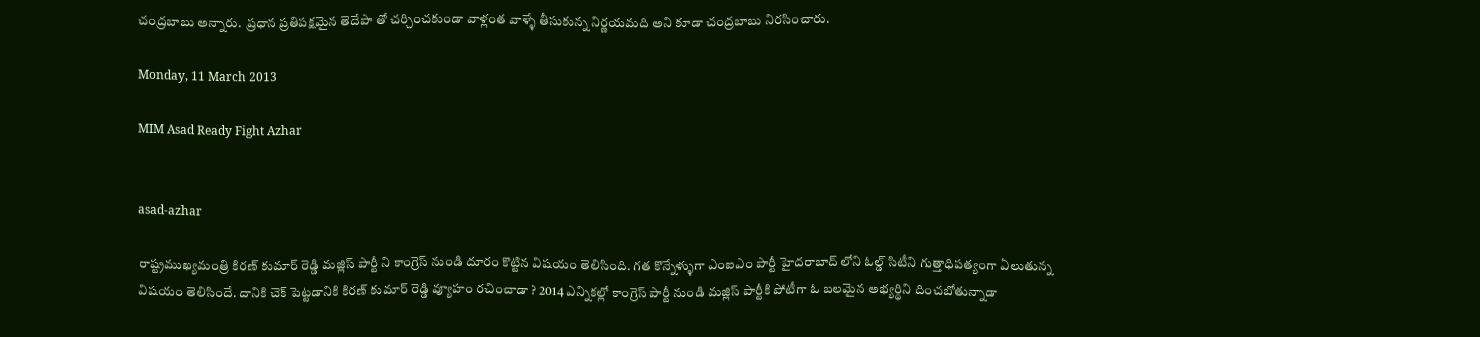చంద్రబాబు అన్నారు.  ప్రధాన ప్రతిపక్షమైన తెదేపా తో చర్చించకుండా వాళ్లంత వాళ్ళే తీసుకున్న నిర్ణయమది అని కూడా చంద్రబాబు నిరసించారు.

Monday, 11 March 2013

MIM Asad Ready Fight Azhar


asad-azhar

రాష్ట్రముఖ్యమంత్రి కిరణ్ కుమార్ రెడ్డి మజ్లిస్ పార్టీ ని కాంగ్రెస్ నుండి దూరం కొట్టిన విషయం తెలిసింది. గత కొన్నేళ్ళుగా ఎంఐఎం పార్టీ హైదరాబాద్ లోని ఓల్డ్ సిటీని గుత్తాధిపత్యంగా ఏలుతున్న విషయం తెలిసిందే. దానికి చెక్ పెట్టడానికి కిరణ్ కుమార్ రెడ్డి వ్యూహం రచించాడా ? 2014 ఎన్నికల్లో కాంగ్రెస్ పార్టీ నుండి మజ్లిస్ పార్టీకి పోటీగా ఓ బలమైన అభ్యర్థిని దించబోతున్నాడా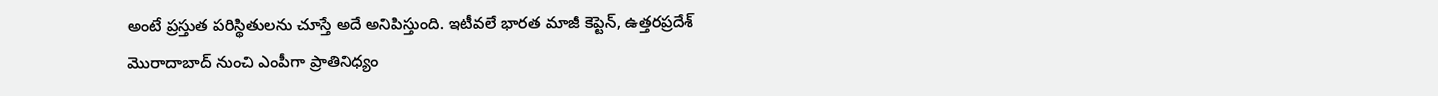అంటే ప్రస్తుత పరిస్థితులను చూస్తే అదే అనిపిస్తుంది. ఇటీవలే భారత మాజీ కెప్టెన్, ఉత్తరప్రదేశ్ మొరాదాబాద్ నుంచి ఎంపీగా ప్రాతినిధ్యం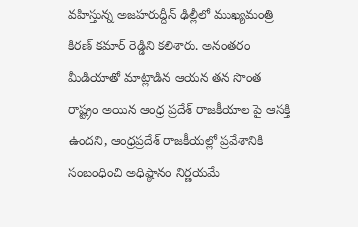వహిస్తున్న అజహరుద్దీన్ ఢిల్లీలో ముఖ్యమంత్రి కిరణ్ కమార్ రెడ్డిని కలిశారు. అనంతరం మీడియాతో మాట్లాడిన ఆయన తన సొంత రాష్ట్రం అయిన ఆంధ్ర ప్రదేశ్ రాజకీయాల పై ఆసక్తి ఉందని, ఆంధ్రప్రదేశ్ రాజకీయల్లో ప్రవేశానికి సంబంధించి అధిష్ఠానం నిర్ణయమే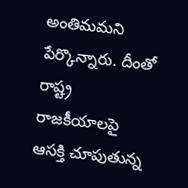అంతిమమని పేర్కొన్నారు. దీంతో రాష్ట్ర రాజకీయాలపై ఆసక్తి చూపుతున్న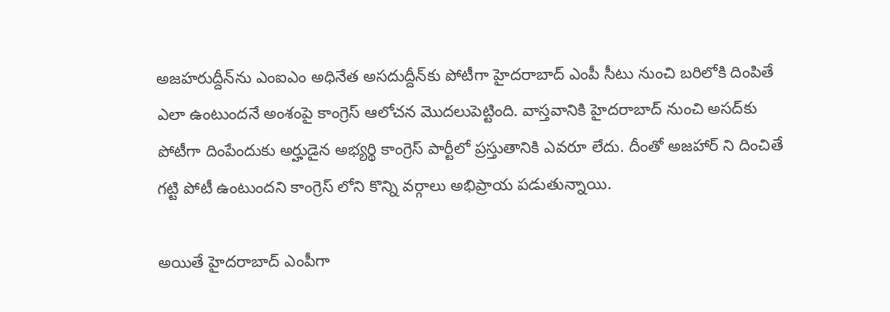అజహరుద్దీన్‌ను ఎంఐఎం అధినేత అసదుద్దీన్‌కు పోటీగా హైదరాబాద్ ఎంపీ సీటు నుంచి బరిలోకి దింపితే ఎలా ఉంటుందనే అంశంపై కాంగ్రెస్ ఆలోచన మొదలుపెట్టింది. వాస్తవానికి హైదరాబాద్ నుంచి అసద్‌కు పోటీగా దింపేందుకు అర్హుడైన అభ్యర్థి కాంగ్రెస్ పార్టీలో ప్రస్తుతానికి ఎవరూ లేదు. దీంతో అజహార్ ని దించితే గట్టి పోటీ ఉంటుందని కాంగ్రెస్ లోని కొన్ని వర్గాలు అభిప్రాయ పడుతున్నాయి.

అయితే హైదరాబాద్ ఎంపీగా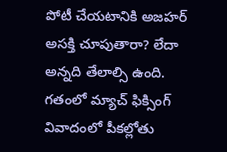పోటీ చేయటానికి అజహర్ అసక్తి చూపుతారా? లేదా అన్నది తేలాల్సి ఉంది. గతంలో మ్యాచ్ ఫిక్సింగ్ వివాదంలో పీకల్లోతు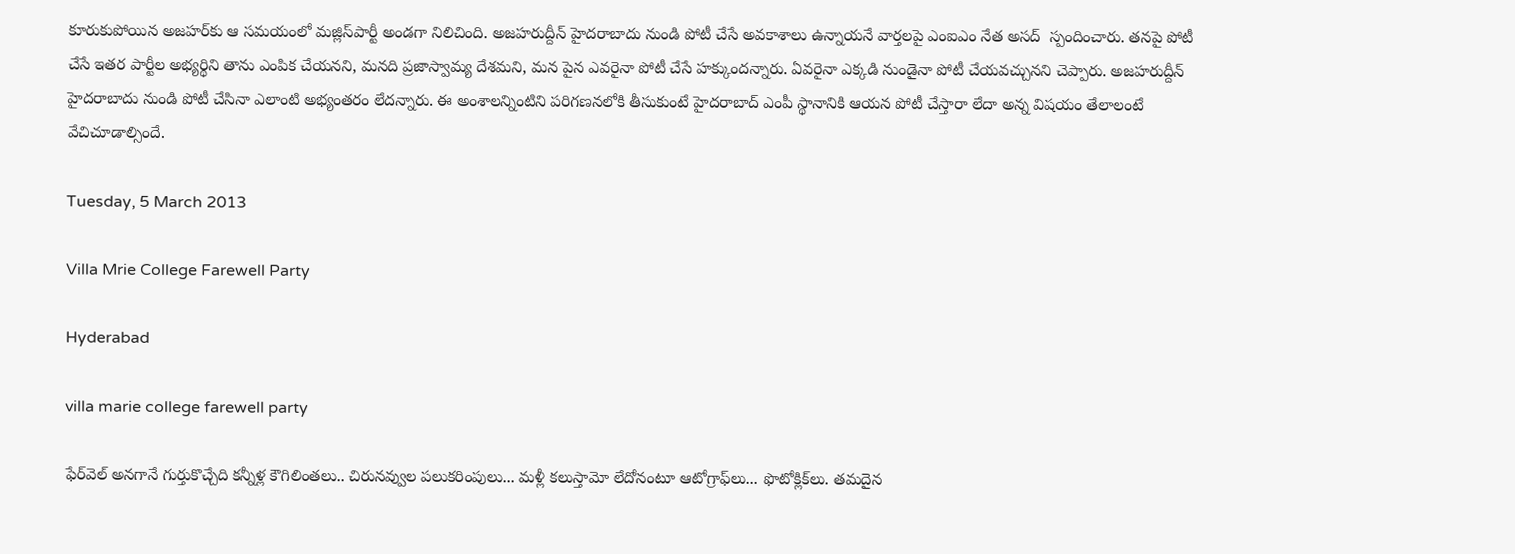కూరుకుపోయిన అజహర్‌కు ఆ సమయంలో మజ్లిస్‌పార్టీ అండగా నిలిచింది. అజహరుద్దీన్ హైదరాబాదు నుండి పోటీ చేసే అవకాశాలు ఉన్నాయనే వార్తలపై ఎంఐఎం నేత అసద్  స్పందించారు. తనపై పోటీ చేసే ఇతర పార్టీల అభ్యర్థిని తాను ఎంపిక చేయనని, మనది ప్రజాస్వామ్య దేశమని, మన పైన ఎవరైనా పోటీ చేసే హక్కుందన్నారు. ఏవరైనా ఎక్కడి నుండైనా పోటీ చేయవచ్చునని చెప్పారు. అజహరుద్దీన్ హైదరాబాదు నుండి పోటీ చేసినా ఎలాంటి అభ్యంతరం లేదన్నారు. ఈ అంశాలన్నింటిని పరిగణనలోకి తీసుకుంటే హైదరాబాద్ ఎంపీ స్థానానికి ఆయన పోటీ చేస్తారా లేదా అన్న విషయం తేలాలంటే వేచిచూడాల్సిందే.

Tuesday, 5 March 2013

Villa Mrie College Farewell Party

Hyderabad

villa marie college farewell party

ఫేర్‌వెల్ అనగానే గుర్తుకొచ్చేది కన్నీళ్ల కౌగిలింతలు.. చిరునవ్వుల పలుకరింపులు... మళ్లీ కలుస్తామో లేదోనంటూ ఆటోగ్రాఫ్‌లు... ఫొటోక్లిక్‌లు. తమదైన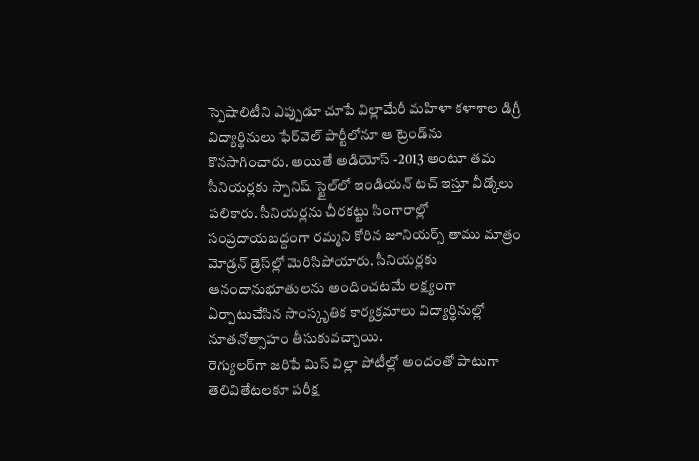స్పెషాలిటీని ఎప్పుడూ చూపే విల్లామేరీ మహిళా కళాశాల డిగ్రీ విద్యార్థినులు ఫేర్‌వెల్ పార్టీలోనూ ఆ ట్రెండ్‌ను కొనసాగించారు. అయితే అడియోస్ -2013 అంటూ తమ సీనియర్లకు స్పానిష్ స్టైల్‌లో ఇండియన్ టచ్ ఇస్తూ వీడ్కోలు పలికారు. సీనియర్లను చీరకట్టు సింగారాల్లో సంప్రదాయబద్దంగా రమ్మని కోరిన జూనియర్స్ తాము మాత్రం మోడ్రన్ డ్రెస్‌ల్లో మెరిసిపోయారు. సీనియర్లకు ఆనందానుభూతులను అందించటమే లక్ష్యంగా ఏర్పాటుచేసిన సాంస్కృతిక కార్యక్రమాలు విద్యార్థినుల్లో నూతనోత్సాహం తీసుకువచ్చాయి.
రెగ్యులర్‌గా జరిపే మిస్ విల్లా పోటీల్లో అందంతో పాటుగా తెలివితేటలకూ పరీక్ష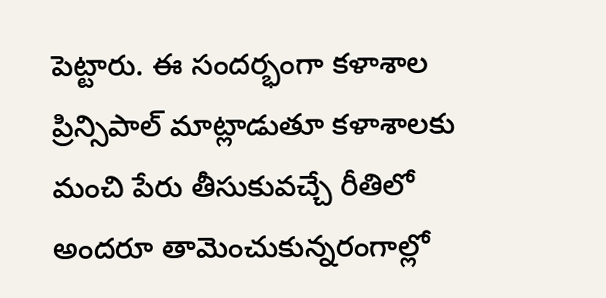పెట్టారు. ఈ సందర్భంగా కళాశాల ప్రిన్సిపాల్ మాట్లాడుతూ కళాశాలకు మంచి పేరు తీసుకువచ్చే రీతిలో అందరూ తామెంచుకున్నరంగాల్లో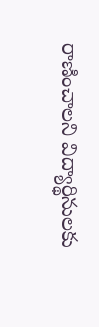రాణించాలని విద్యార్థినులకు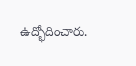ఉద్భోదించారు.